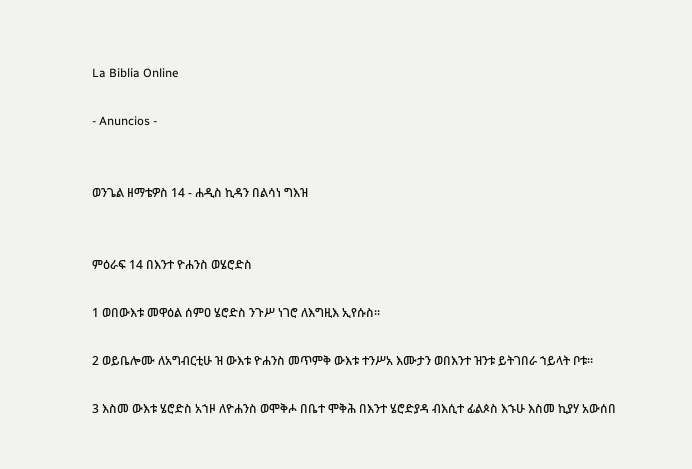La Biblia Online

- Anuncios -


ወንጌል ዘማቴዎስ 14 - ሐዲስ ኪዳን በልሳነ ግእዝ


ምዕራፍ 14 በእንተ ዮሐንስ ወሄሮድስ

1 ወበውእቱ መዋዕል ሰምዐ ሄሮድስ ንጉሥ ነገሮ ለእግዚእ ኢየሱስ።

2 ወይቤሎሙ ለአግብርቲሁ ዝ ውእቱ ዮሐንስ መጥምቅ ውእቱ ተንሥአ እሙታን ወበእንተ ዝንቱ ይትገበራ ኀይላት ቦቱ።

3 እስመ ውእቱ ሄሮድስ አኀዞ ለዮሐንስ ወሞቅሖ በቤተ ሞቅሕ በእንተ ሄሮድያዳ ብእሲተ ፊልጶስ እኁሁ እስመ ኪያሃ አውሰበ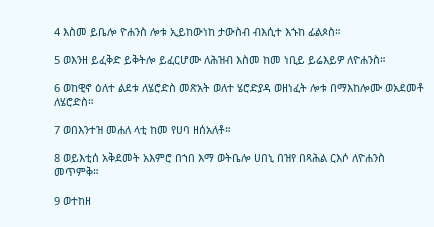4 እስመ ይቤሎ ዮሐንስ ሎቱ ኢይከውነከ ታውስብ ብእሲተ እኁከ ፊልጶስ።

5 ወእንዘ ይፈቅድ ይቅትሎ ይፈርሆሙ ለሕዝብ እስመ ከመ ነቢይ ይሬእይዎ ለዮሐንስ።

6 ወከዊኖ ዕለተ ልደቱ ለሄሮድስ መጽአት ወለተ ሄሮድያዳ ወዘነፈት ሎቱ በማእከሎሙ ወአደመቶ ለሄሮድስ።

7 ወበእንተዝ መሐለ ላቲ ከመ የሀባ ዘሰአለቶ።

8 ወይእቲሰ አቅደመት አእምሮ በኀበ እማ ወትቤሎ ሀበኒ በዝየ በጻሕል ርእሶ ለዮሐንስ መጥምቅ።

9 ወተከዘ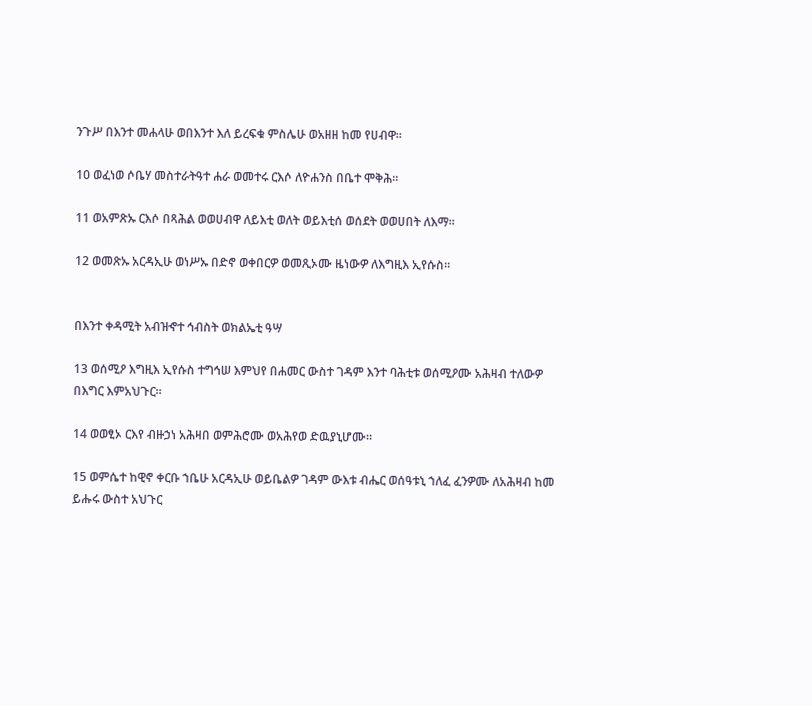ንጉሥ በእንተ መሐላሁ ወበእንተ እለ ይረፍቁ ምስሌሁ ወአዘዘ ከመ የሀብዋ።

10 ወፈነወ ሶቤሃ መስተራትዓተ ሐራ ወመተሩ ርእሶ ለዮሐንስ በቤተ ሞቅሕ።

11 ወአምጽኡ ርእሶ በጻሕል ወወሀብዋ ለይእቲ ወለት ወይእቲሰ ወሰደት ወወሀበት ለእማ።

12 ወመጽኡ አርዳኢሁ ወነሥኡ በድኖ ወቀበርዎ ወመጺኦሙ ዜነውዎ ለእግዚእ ኢየሱስ።


በእንተ ቀዳሚት አብዝኆተ ኅብስት ወክልኤቲ ዓሣ

13 ወሰሚዖ እግዚእ ኢየሱስ ተግኅሠ እምህየ በሐመር ውስተ ገዳም እንተ ባሕቲቱ ወሰሚዖሙ አሕዛብ ተለውዎ በእግር እምአህጉር።

14 ወወፂኦ ርእየ ብዙኃነ አሕዛበ ወምሕሮሙ ወአሕየወ ድዉያኒሆሙ።

15 ወምሴተ ከዊኖ ቀርቡ ኀቤሁ አርዳኢሁ ወይቤልዎ ገዳም ውእቱ ብሔር ወሰዓቱኒ ኀለፈ ፈንዎሙ ለአሕዛብ ከመ ይሑሩ ውስተ አህጉር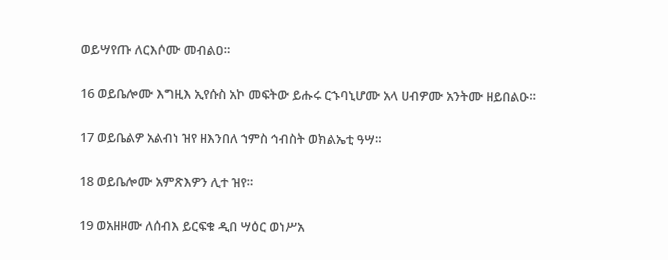ወይሣየጡ ለርእሶሙ መብልዐ።

16 ወይቤሎሙ እግዚእ ኢየሱስ አኮ መፍትው ይሑሩ ርኁባኒሆሙ አላ ሀብዎሙ አንትሙ ዘይበልዑ።

17 ወይቤልዎ አልብነ ዝየ ዘእንበለ ኀምስ ኅብስት ወክልኤቲ ዓሣ።

18 ወይቤሎሙ አምጽእዎን ሊተ ዝየ።

19 ወአዘዞሙ ለሰብእ ይርፍቁ ዲበ ሣዕር ወነሥአ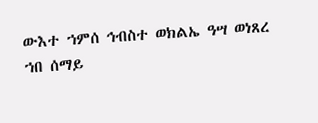ውእተ ኀምሰ ኅብስተ ወክልኤ ዓሣ ወነጸረ ኀበ ሰማይ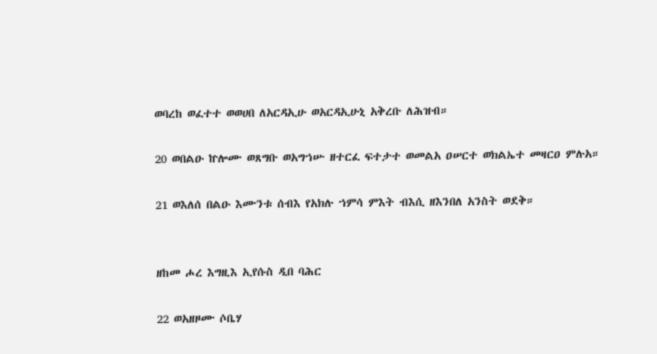ወባረከ ወፈተተ ወወሀበ ለአርዳኢሁ ወአርዳኢሁኒ አቅረቡ ለሕዝብ።

20 ወበልዑ ኵሎሙ ወጸግቡ ወአግኀሡ ዘተርፈ ፍተታተ ወመልአ ዐሠርተ ወክልኤተ መዛርዐ ምሉአ።

21 ወእለሰ በልዑ እሙንቱ ሰብእ የአክሉ ኀምሳ ምእት ብእሲ ዘእንበለ አንስት ወደቅ።


ዘከመ ሖረ እግዚእ ኢየሱስ ዲበ ባሕር

22 ወአዘዞሙ ሶቤሃ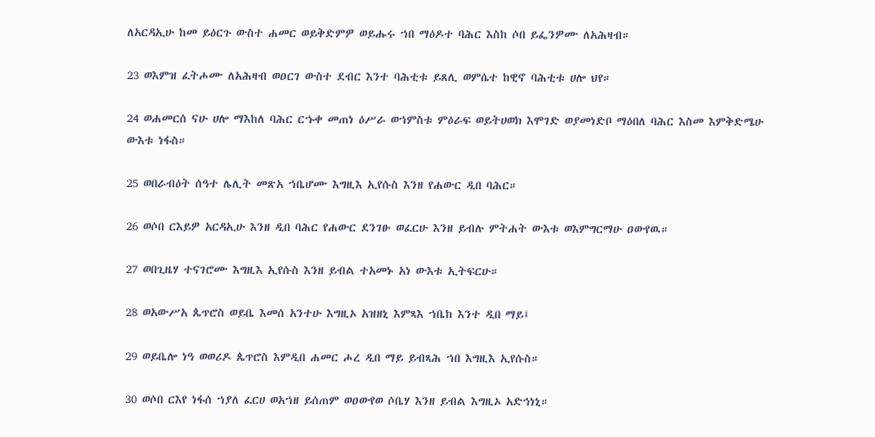ለአርዳኢሁ ከመ ይዕርጉ ውስተ ሐመር ወይቅድምዎ ወይሑሩ ኀበ ማዕዶተ ባሕር እስከ ሶበ ይፌንዎሙ ለአሕዛብ።

23 ወእምዝ ፈትሖሙ ለአሕዛብ ወዐርገ ውስተ ደብር እንተ ባሕቲቱ ይጸሊ ወምሴተ ከዊኖ ባሕቲቱ ሀሎ ህየ።

24 ወሐመርሰ ናሁ ሀሎ ማእከለ ባሕር ርኁቀ መጠነ ዕሥራ ወኀምስቱ ምዕራፍ ወይትሀወክ እሞገድ ወያመነድቦ ማዕበለ ባሕር እስመ እምቅድሜሁ ውእቱ ነፋስ።

25 ወበራብዕት ሰዓተ ሌሊት መጽአ ኀቤሆሙ እግዚእ ኢየሱስ እንዘ የሐውር ዲበ ባሕር።

26 ወሶበ ርእይዎ አርዳኢሁ እንዘ ዲበ ባሕር የሐውር ደንገፁ ወፈርሁ እንዘ ይብሉ ምትሐት ውእቱ ወእምግርማሁ ዐውየዉ።

27 ወበጊዜሃ ተናገሮሙ እግዚእ ኢየሱስ እንዘ ይብል ተአመኑ አነ ውእቱ ኢትፍርሁ።

28 ወአውሥአ ጴጥሮስ ወይቤ እመሰ አንተሁ እግዚኦ አዝዘኒ እምጻእ ኀቤከ እንተ ዲበ ማይ፤

29 ወይቤሎ ነዓ ወወሪዶ ጴጥሮስ እምዲበ ሐመር ሖረ ዲበ ማይ ይብጻሕ ኀበ እግዚእ ኢየሱስ።

30 ወሶበ ርእየ ነፋሰ ኀያለ ፈርሀ ወአኀዘ ይሰጠም ወዐውየወ ሶቤሃ እንዘ ይብል እግዚኦ አድኅነኒ።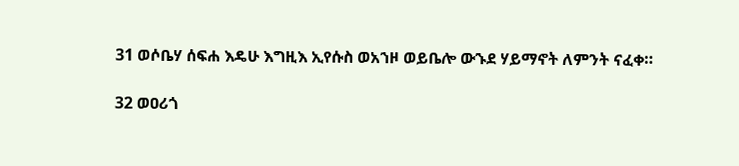31 ወሶቤሃ ሰፍሐ እዴሁ እግዚእ ኢየሱስ ወአኀዞ ወይቤሎ ውኁደ ሃይማኖት ለምንት ናፈቀ።

32 ወዐሪጎ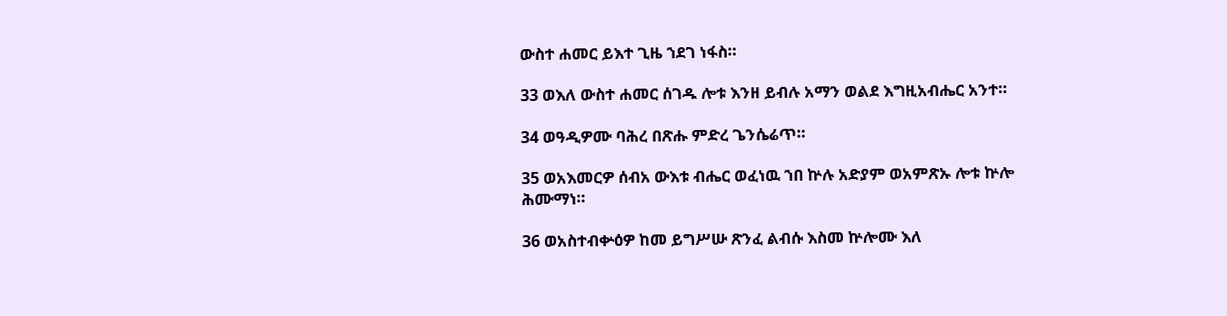ውስተ ሐመር ይእተ ጊዜ ኀደገ ነፋስ።

33 ወእለ ውስተ ሐመር ሰገዱ ሎቱ እንዘ ይብሉ አማን ወልደ እግዚአብሔር አንተ።

34 ወዓዲዎሙ ባሕረ በጽሑ ምድረ ጌንሴሬጥ።

35 ወአእመርዎ ሰብአ ውእቱ ብሔር ወፈነዉ ኀበ ኵሉ አድያም ወአምጽኡ ሎቱ ኵሎ ሕሙማነ።

36 ወአስተብቍዕዎ ከመ ይግሥሡ ጽንፈ ልብሱ እስመ ኵሎሙ እለ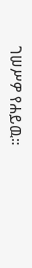ገሠሥዎ የሐይዉ።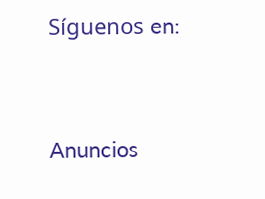Síguenos en:



Anuncios